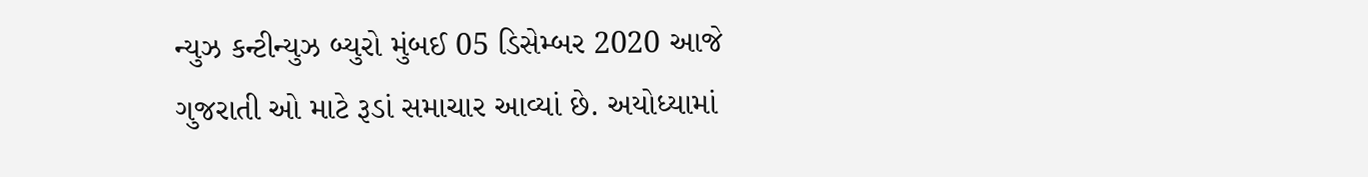ન્યુઝ કન્ટીન્યુઝ બ્યુરો મુંબઈ 05 ડિસેમ્બર 2020 આજે ગુજરાતી ઓ માટે રૂડાં સમાચાર આવ્યાં છે. અયોધ્યામાં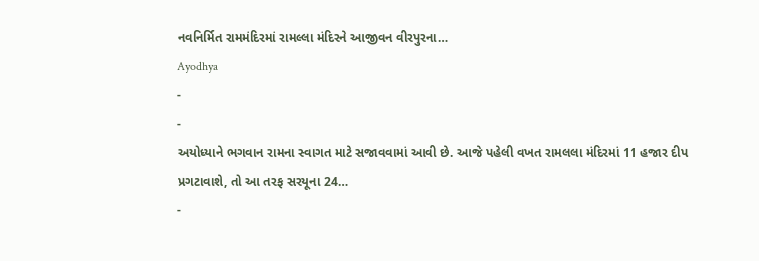નવનિર્મિત રામમંદિરમાં રામલ્લા મંદિરને આજીવન વીરપુરના…
Ayodhya
-
-
અયોધ્યાને ભગવાન રામના સ્વાગત માટે સજાવવામાં આવી છે. આજે પહેલી વખત રામલલા મંદિરમાં 11 હજાર દીપ પ્રગટાવાશે, તો આ તરફ સરયૂના 24…
-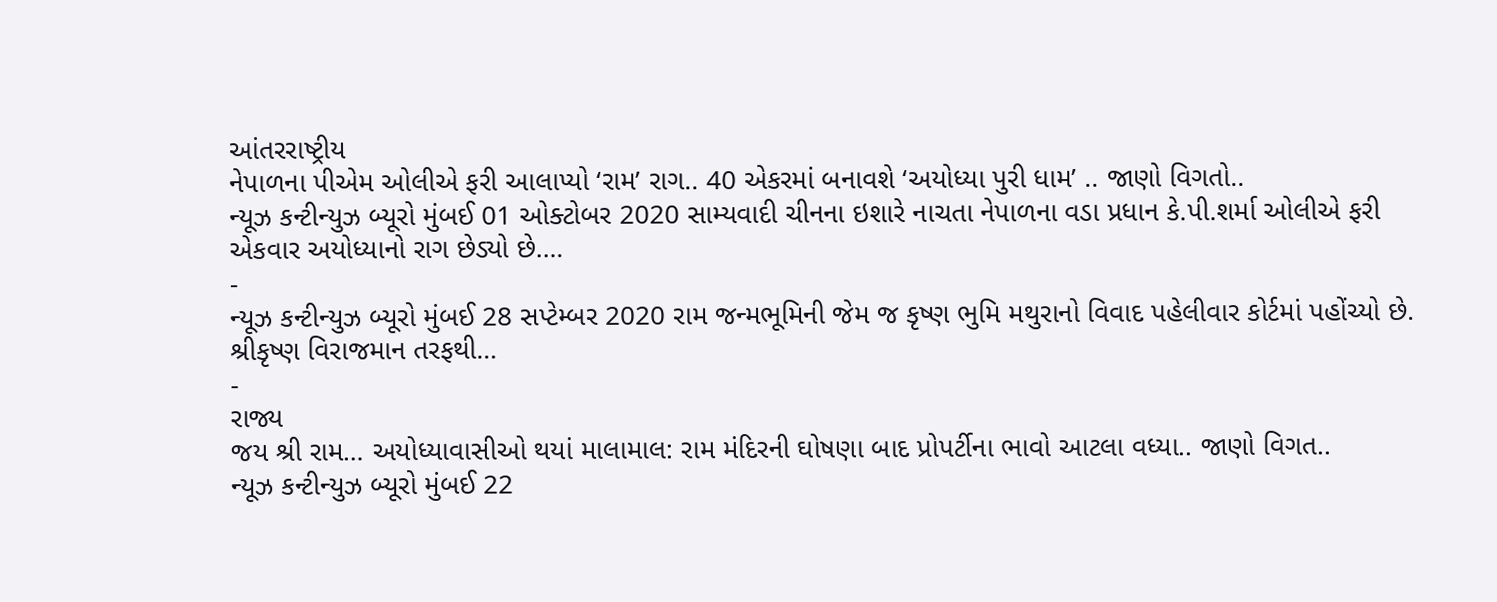આંતરરાષ્ટ્રીય
નેપાળના પીએમ ઓલીએ ફરી આલાપ્યો ‘રામ’ રાગ.. 40 એકરમાં બનાવશે ‘અયોધ્યા પુરી ધામ’ .. જાણો વિગતો..
ન્યૂઝ કન્ટીન્યુઝ બ્યૂરો મુંબઈ 01 ઓક્ટોબર 2020 સામ્યવાદી ચીનના ઇશારે નાચતા નેપાળના વડા પ્રધાન કે.પી.શર્મા ઓલીએ ફરી એકવાર અયોધ્યાનો રાગ છેડ્યો છે.…
-
ન્યૂઝ કન્ટીન્યુઝ બ્યૂરો મુંબઈ 28 સપ્ટેમ્બર 2020 રામ જન્મભૂમિની જેમ જ કૃષ્ણ ભુમિ મથુરાનો વિવાદ પહેલીવાર કોર્ટમાં પહોંચ્યો છે. શ્રીકૃષ્ણ વિરાજમાન તરફથી…
-
રાજ્ય
જય શ્રી રામ… અયોધ્યાવાસીઓ થયાં માલામાલ: રામ મંદિરની ઘોષણા બાદ પ્રોપર્ટીના ભાવો આટલા વધ્યા.. જાણો વિગત..
ન્યૂઝ કન્ટીન્યુઝ બ્યૂરો મુંબઈ 22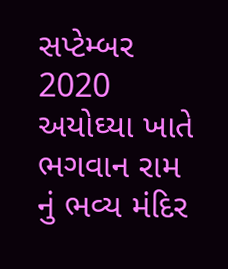સપ્ટેમ્બર 2020 અયોઘ્યા ખાતે ભગવાન રામ નું ભવ્ય મંદિર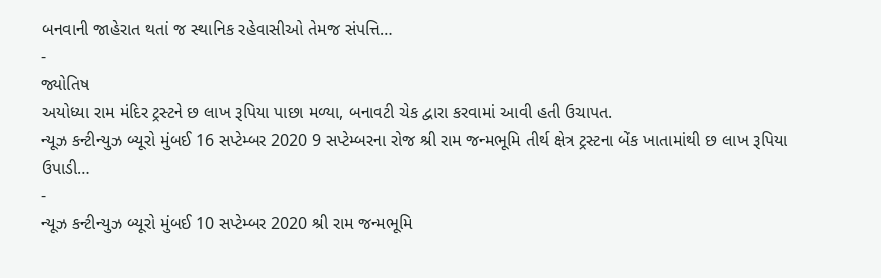બનવાની જાહેરાત થતાં જ સ્થાનિક રહેવાસીઓ તેમજ સંપત્તિ…
-
જ્યોતિષ
અયોધ્યા રામ મંદિર ટ્રસ્ટને છ લાખ રૂપિયા પાછા મળ્યા, બનાવટી ચેક દ્વારા કરવામાં આવી હતી ઉચાપત.
ન્યૂઝ કન્ટીન્યુઝ બ્યૂરો મુંબઈ 16 સપ્ટેમ્બર 2020 9 સપ્ટેમ્બરના રોજ શ્રી રામ જન્મભૂમિ તીર્થ ક્ષેત્ર ટ્રસ્ટના બેંક ખાતામાંથી છ લાખ રૂપિયા ઉપાડી…
-
ન્યૂઝ કન્ટીન્યુઝ બ્યૂરો મુંબઈ 10 સપ્ટેમ્બર 2020 શ્રી રામ જન્મભૂમિ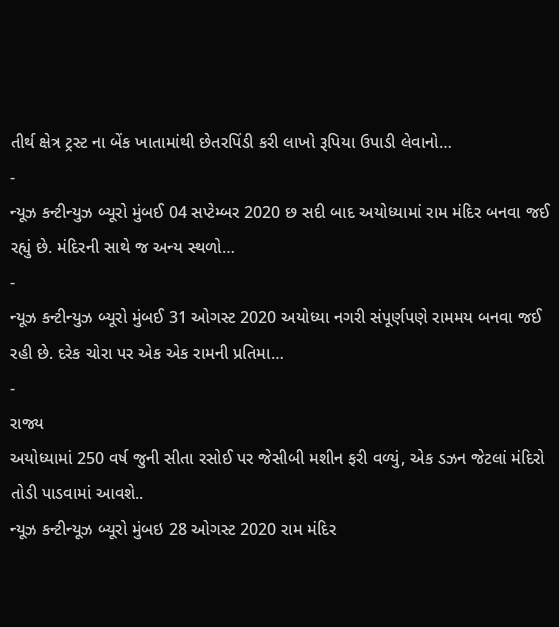તીર્થ ક્ષેત્ર ટ્રસ્ટ ના બેંક ખાતામાંથી છેતરપિંડી કરી લાખો રૂપિયા ઉપાડી લેવાનો…
-
ન્યૂઝ કન્ટીન્યુઝ બ્યૂરો મુંબઈ 04 સપ્ટેમ્બર 2020 છ સદી બાદ અયોધ્યામાં રામ મંદિર બનવા જઈ રહ્યું છે. મંદિરની સાથે જ અન્ય સ્થળો…
-
ન્યૂઝ કન્ટીન્યુઝ બ્યૂરો મુંબઈ 31 ઓગસ્ટ 2020 અયોધ્યા નગરી સંપૂર્ણપણે રામમય બનવા જઈ રહી છે. દરેક ચોરા પર એક એક રામની પ્રતિમા…
-
રાજ્ય
અયોધ્યામાં 250 વર્ષ જુની સીતા રસોઈ પર જેસીબી મશીન ફરી વળ્યું, એક ડઝન જેટલાં મંદિરો તોડી પાડવામાં આવશે..
ન્યૂઝ કન્ટીન્યૂઝ બ્યૂરો મુંબઇ 28 ઓગસ્ટ 2020 રામ મંદિર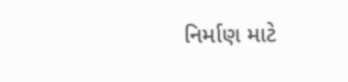નિર્માણ માટે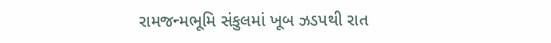રામજન્મભૂમિ સંકુલમાં ખૂબ ઝડપથી રાત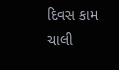દિવસ કામ ચાલી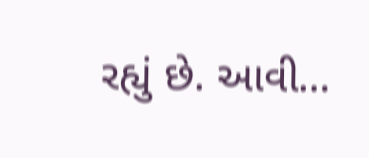રહ્યું છે. આવી…